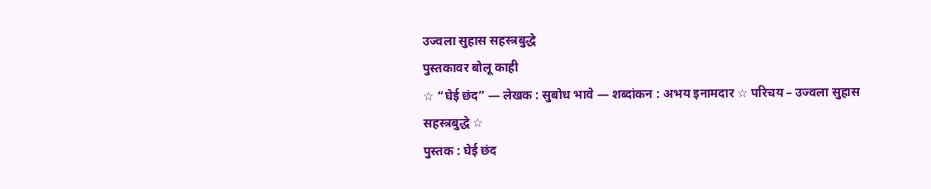उज्वला सुहास सहस्त्रबुद्धे
पुस्तकावर बोलू काही
☆ “घेई छंद” — लेखक : सुबोध भावे — शब्दांकन : अभय इनामदार ☆ परिचय – उज्वला सुहास सहस्त्रबुद्धे ☆
पुस्तक : घेई छंद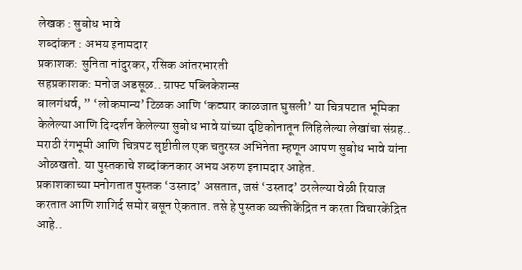लेखक : सुबोध भावे
शब्दांकन : अभय इनामदार
प्रकाशक: सुनिता नांदुरकर, रसिक आंतरभारती
सहप्रकाशक: मनोज अडसूळ.. ग्राफ्ट पब्लिकेशन्स
बालगंधर्व, ” ‘लोकमान्य’ टिळक आणि ‘कट्यार काळजात घुसली’ या चित्रपटात भूमिका केलेल्या आणि दिग्दर्शन केलेल्या सुबोध भावे यांच्या दृष्टिकोनातून लिहिलेल्या लेखांचा संग्रह..
मराठी रंगभूमी आणि चित्रपट सृष्टीतील एक चतुरस्त्र अभिनेता म्हणून आपण सुबोध भावे यांना ओळखतो. या पुस्तकाचे शब्दांकनकार अभय अरुण इनामदार आहेत.
प्रकाशकाच्या मनोगतात पुस्तक ‘उस्ताद’ असतात, जसं ‘उस्ताद’ ठरलेल्या वेळी रियाज करतात आणि शागिर्द समोर बसून ऐकतात. तसे हे पुस्तक व्यक्तीकेंद्रित न करता विचारकेंद्रित आहे..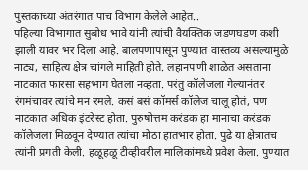पुस्तकाच्या अंतरंगात पाच विभाग केलेले आहेत..
पहिल्या विभागात सुबोध भावे यांनी त्यांची वैयक्तिक जडणघडण कशी झाली यावर भर दिला आहे. बालपणापासून पुण्यात वास्तव्य असल्यामुळे नाट्य, साहित्य क्षेत्र चांगले माहिती होते. लहानपणी शाळेत असताना नाटकात फारसा सहभाग घेतला नव्हता. परंतु कॉलेजला गेल्यानंतर रंगमंचावर त्यांचे मन रमले. कसं बसं कॉमर्स कॉलेज चालू होतं, पण नाटकात अधिक इंटरेस्ट होता. पुरुषोत्तम करंडक हा मानाचा करंडक कॉलेजला मिळवून देण्यात त्यांचा मोठा हातभार होता. पुढे या क्षेत्रातच त्यांनी प्रगती केली. हळूहळू टीव्हीवरील मालिकांमध्ये प्रवेश केला. पुण्यात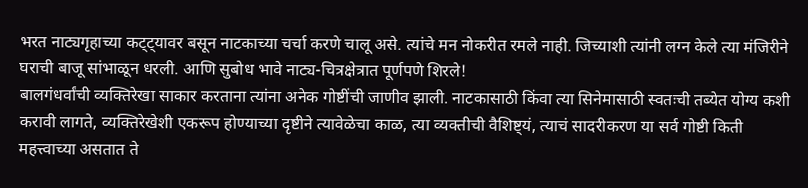भरत नाट्यगृहाच्या कट्ट्यावर बसून नाटकाच्या चर्चा करणे चालू असे. त्यांचे मन नोकरीत रमले नाही. जिच्याशी त्यांनी लग्न केले त्या मंजिरीने घराची बाजू सांभाळून धरली. आणि सुबोध भावे नाट्य-चित्रक्षेत्रात पूर्णपणे शिरले!
बालगंधर्वांची व्यक्तिरेखा साकार करताना त्यांना अनेक गोष्टींची जाणीव झाली. नाटकासाठी किंवा त्या सिनेमासाठी स्वतःची तब्येत योग्य कशी करावी लागते, व्यक्तिरेखेशी एकरूप होण्याच्या दृष्टीने त्यावेळेचा काळ, त्या व्यक्तीची वैशिष्ट्यं, त्याचं सादरीकरण या सर्व गोष्टी किती महत्त्वाच्या असतात ते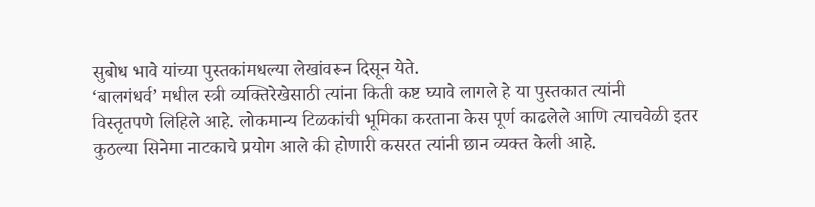सुबोध भावे यांच्या पुस्तकांमधल्या लेखांवरून दिसून येते.
‘बालगंधर्व’ मधील स्त्री व्यक्तिरेखेसाठी त्यांना किती कष्ट घ्यावे लागले हे या पुस्तकात त्यांनी
विस्तृतपणे लिहिले आहे. लोकमान्य टिळकांची भूमिका करताना केस पूर्ण काढलेले आणि त्याचवेळी इतर कुठल्या सिनेमा नाटकाचे प्रयोग आले की होणारी कसरत त्यांनी छान व्यक्त केली आहे.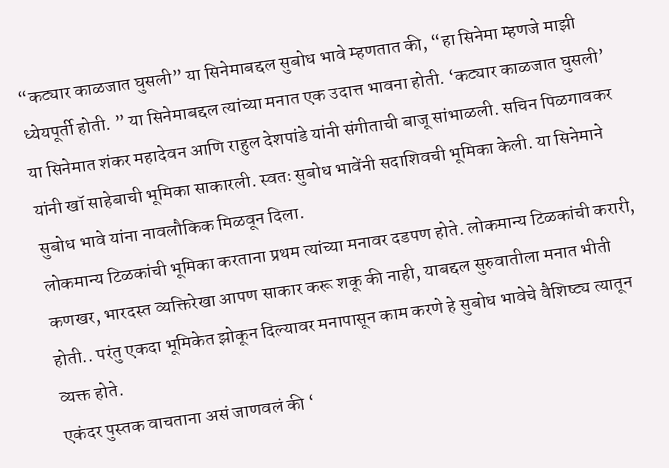“कट्यार काळजात घुसली” या सिनेमाबद्दल सुबोध भावे म्हणतात की, “हा सिनेमा म्हणजे माझी ध्येयपूर्ती होती. ” या सिनेमाबद्दल त्यांच्या मनात एक उदात्त भावना होती. ‘कट्यार काळजात घुसली’ या सिनेमात शंकर महादेवन आणि राहुल देशपांडे यांनी संगीताची बाजू सांभाळली. सचिन पिळगावकर यांनी खॉ साहेबाची भूमिका साकारली. स्वतः सुबोध भावेंनी सदाशिवची भूमिका केली. या सिनेमाने सुबोध भावे यांना नावलौकिक मिळवून दिला.
लोकमान्य टिळकांची भूमिका करताना प्रथम त्यांच्या मनावर दडपण होते. लोकमान्य टिळकांची करारी, कणखर, भारदस्त व्यक्तिरेखा आपण साकार करू शकू की नाही, याबद्दल सुरुवातीला मनात भीती होती.. परंतु एकदा भूमिकेत झोकून दिल्यावर मनापासून काम करणे हे सुबोध भावेचे वैशिष्ट्य त्यातून व्यक्त होते.
एकंदर पुस्तक वाचताना असं जाणवलं की ‘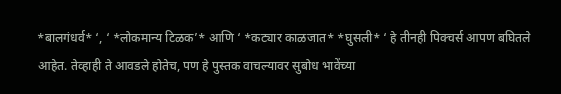*बालगंधर्व* ‘, ‘ *लोकमान्य टिळक’* आणि ‘ *कट्यार काळजात* *घुसली* ‘ हे तीनही पिक्चर्स आपण बघितले आहेत. तेव्हाही ते आवडले होतेच, पण हे पुस्तक वाचल्यावर सुबोध भावेंच्या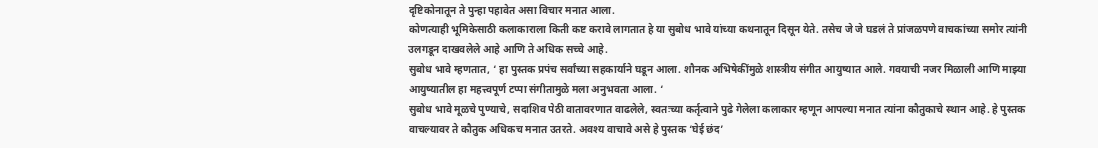दृष्टिकोनातून ते पुन्हा पहावेत असा विचार मनात आला.
कोणत्याही भूमिकेसाठी कलाकाराला किती कष्ट करावे लागतात हे या सुबोध भावे यांच्या कथनातून दिसून येते. तसेच जे जे घडलं ते प्रांजळपणे वाचकांच्या समोर त्यांनी उलगडून दाखवलेले आहे आणि ते अधिक सच्चे आहे.
सुबोध भावे म्हणतात, ‘ हा पुस्तक प्रपंच सर्वांच्या सहकार्याने घडून आला. शौनक अभिषेकींमुळे शास्त्रीय संगीत आयुष्यात आले. गवयाची नजर मिळाली आणि माझ्या आयुष्यातील हा महत्त्वपूर्ण टप्पा संगीतामुळे मला अनुभवता आला. ‘
सुबोध भावे मूळचे पुण्याचे, सदाशिव पेठी वातावरणात वाढलेले, स्वतःच्या कर्तृत्वाने पुढे गेलेला कलाकार म्हणून आपल्या मनात त्यांना कौतुकाचे स्थान आहे. हे पुस्तक वाचल्यावर ते कौतुक अधिकच मनात उतरते. अवश्य वाचावे असे हे पुस्तक ‘घेई छंद’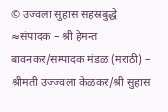© उज्वला सुहास सहस्रबुद्धे
≈संपादक – श्री हेमन्त बावनकर/सम्पादक मंडळ (मराठी) – श्रीमती उज्ज्वला केळकर/श्री सुहास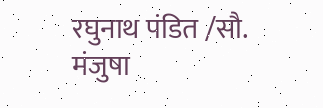रघुनाथ पंडित /सौ. मंजुषा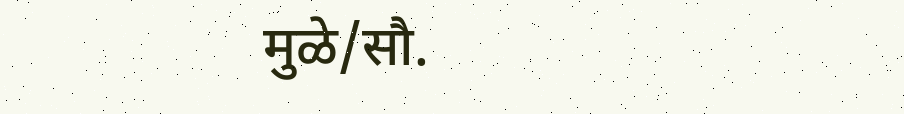मुळे/सौ.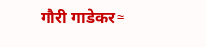गौरी गाडेकर≈